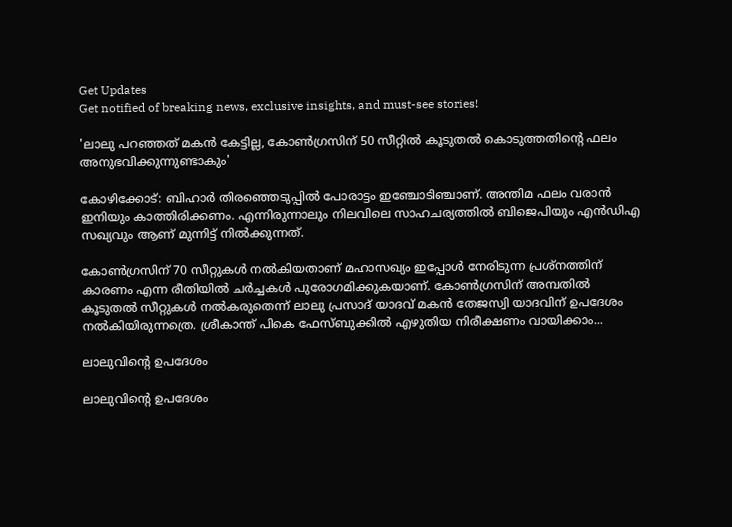Get Updates
Get notified of breaking news, exclusive insights, and must-see stories!

'ലാലു പറഞ്ഞത് മകൻ കേട്ടില്ല, കോൺഗ്രസിന് 50 സീറ്റിൽ കൂടുതൽ കൊടുത്തതിന്റെ ഫലം അനുഭവിക്കുന്നുണ്ടാകും'

കോഴിക്കോട്: ബിഹാര്‍ തിരഞ്ഞെടുപ്പില്‍ പോരാട്ടം ഇഞ്ചോടിഞ്ചാണ്. അന്തിമ ഫലം വരാന്‍ ഇനിയും കാത്തിരിക്കണം. എന്നിരുന്നാലും നിലവിലെ സാഹചര്യത്തില്‍ ബിജെപിയും എന്‍ഡിഎ സഖ്യവും ആണ് മുന്നിട്ട് നില്‍ക്കുന്നത്.

കോണ്‍ഗ്രസിന് 70 സീറ്റുകള്‍ നല്‍കിയതാണ് മഹാസഖ്യം ഇപ്പോള്‍ നേരിടുന്ന പ്രശ്‌നത്തിന് കാരണം എന്ന രീതിയില്‍ ചര്‍ച്ചകള്‍ പുരോഗമിക്കുകയാണ്. കോണ്‍ഗ്രസിന് അമ്പതില്‍ കൂടുതല്‍ സീറ്റുകള്‍ നല്‍കരുതെന്ന് ലാലു പ്രസാദ് യാദവ് മകന്‍ തേജസ്വി യാദവിന് ഉപദേശം നല്‍കിയിരുന്നത്രെ. ശ്രീകാന്ത് പികെ ഫേസ്ബുക്കില്‍ എഴുതിയ നിരീക്ഷണം വായിക്കാം...

ലാലുവിന്റെ ഉപദേശം

ലാലുവിന്റെ ഉപദേശം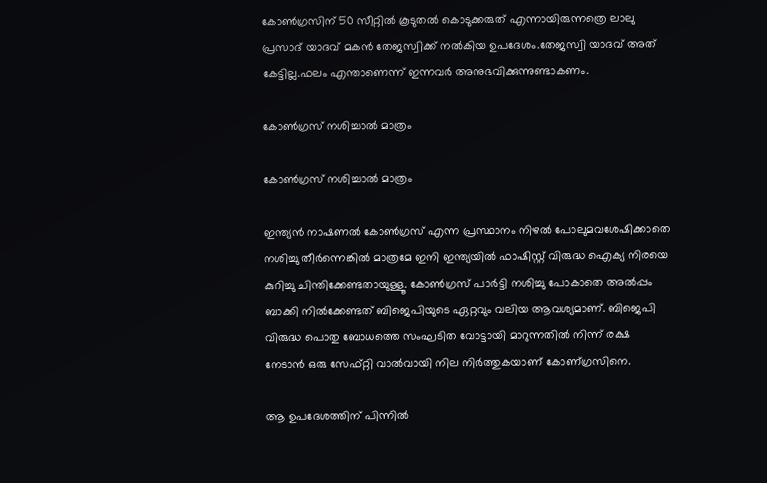കോൺഗ്രസിന് 50 സീറ്റിൽ കൂടുതൽ കൊടുക്കരുത് എന്നായിരുന്നത്രെ ലാലു പ്രസാദ് യാദവ് മകൻ തേജസ്വിക്ക് നൽകിയ ഉപദേശം.തേജസ്വി യാദവ് അത് കേട്ടില്ല.ഫലം എന്താണെന്ന് ഇന്നവർ അനുഭവിക്കുന്നുണ്ടാകണം.

കോൺഗ്രസ് നശിച്ചാൽ മാത്രം

കോൺഗ്രസ് നശിച്ചാൽ മാത്രം

ഇന്ത്യൻ നാഷണൽ കോൺഗ്രസ് എന്ന പ്രസ്ഥാനം നിഴൽ പോലുമവശേഷിക്കാതെ നശിച്ചു തീർന്നെങ്കിൽ മാത്രമേ ഇനി ഇന്ത്യയിൽ ഫാഷിസ്റ്റ് വിരുദ്ധ ഐക്യ നിരയെ കുറിച്ചു ചിന്തിക്കേണ്ടതായുള്ളൂ. കോൺഗ്രസ് പാർട്ടി നശിച്ചു പോകാതെ അൽപ്പം ബാക്കി നിൽക്കേണ്ടത് ബിജെപിയുടെ ഏറ്റവും വലിയ ആവശ്യമാണ്. ബിജെപി വിരുദ്ധ പൊതു ബോധത്തെ സംഘടിത വോട്ടായി മാറുന്നതിൽ നിന്ന് രക്ഷ നേടാൻ ഒരു സേഫ്റ്റി വാൽവായി നില നിർത്തുകയാണ് കോണ്ഗ്രസിനെ.

ആ ഉപദേശത്തിന് പിന്നിൽ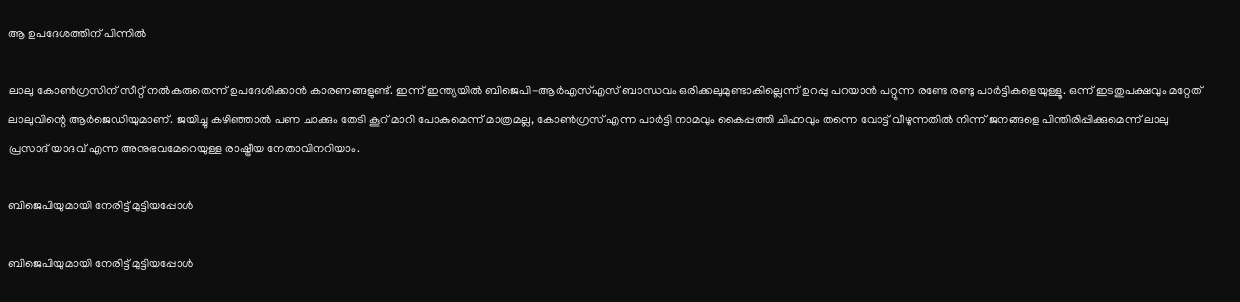ആ ഉപദേശത്തിന് പിന്നിൽ

ലാലു കോൺഗ്രസിന് സീറ്റ് നൽകരുതെന്ന് ഉപദേശിക്കാൻ കാരണങ്ങളുണ്ട്. ഇന്ന് ഇന്ത്യയിൽ ബിജെപി-ആർഎസ്എസ് ബാന്ധവം ഒരിക്കലുമുണ്ടാകില്ലെന്ന് ഉറപ്പു പറയാൻ പറ്റുന്ന രണ്ടേ രണ്ടു പാർട്ടികളെയുള്ളൂ. ഒന്ന് ഇടതുപക്ഷവും മറ്റേത് ലാലുവിന്റെ ആർജെഡിയുമാണ്. ജയിച്ചു കഴിഞ്ഞാൽ പണ ചാക്കും തേടി കൂറ് മാറി പോകുമെന്ന് മാത്രമല്ല, കോൺഗ്രസ് എന്ന പാർട്ടി നാമവും കൈപ്പത്തി ചിഹ്നവും തന്നെ വോട്ട് വീഴുന്നതിൽ നിന്ന് ജനങ്ങളെ പിന്തിരിപ്പിക്കുമെന്ന് ലാലു പ്രസാദ് യാദവ് എന്ന അനുഭവമേറെയുള്ള രാഷ്ട്രീയ നേതാവിനറിയാം.

ബിജെപിയുമായി നേരിട്ട് മുട്ടിയപ്പോൾ

ബിജെപിയുമായി നേരിട്ട് മുട്ടിയപ്പോൾ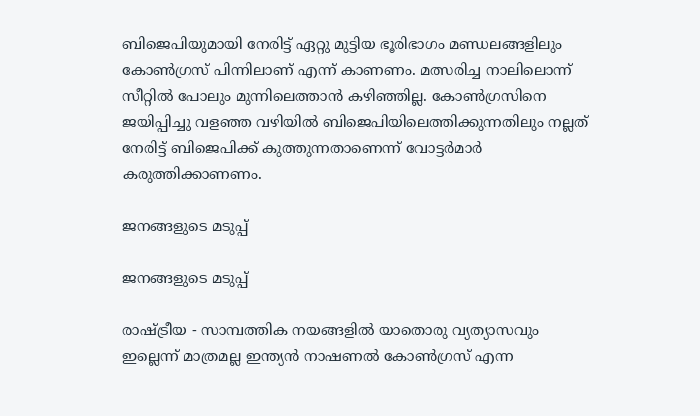ബിജെപിയുമായി നേരിട്ട് ഏറ്റു മുട്ടിയ ഭൂരിഭാഗം മണ്ഡലങ്ങളിലും കോൺഗ്രസ് പിന്നിലാണ് എന്ന് കാണണം. മത്സരിച്ച നാലിലൊന്ന് സീറ്റിൽ പോലും മുന്നിലെത്താൻ കഴിഞ്ഞില്ല. കോൺഗ്രസിനെ ജയിപ്പിച്ചു വളഞ്ഞ വഴിയിൽ ബിജെപിയിലെത്തിക്കുന്നതിലും നല്ലത് നേരിട്ട് ബിജെപിക്ക് കുത്തുന്നതാണെന്ന് വോട്ടർമാർ കരുത്തിക്കാണണം.

ജനങ്ങളുടെ മടുപ്പ്

ജനങ്ങളുടെ മടുപ്പ്

രാഷ്ട്രീയ - സാമ്പത്തിക നയങ്ങളിൽ യാതൊരു വ്യത്യാസവും ഇല്ലെന്ന് മാത്രമല്ല ഇന്ത്യൻ നാഷണൽ കോൺഗ്രസ് എന്ന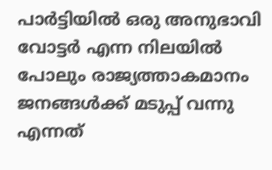പാർട്ടിയിൽ ഒരു അനുഭാവി വോട്ടർ എന്ന നിലയിൽ പോലും രാജ്യത്താകമാനം ജനങ്ങൾക്ക് മടുപ്പ് വന്നു എന്നത്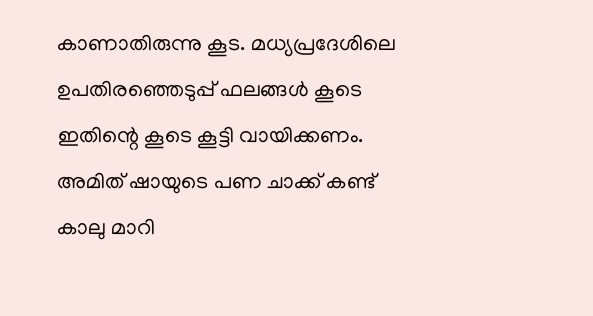കാണാതിരുന്നു കൂട. മധ്യപ്രദേശിലെ ഉപതിരഞ്ഞെടുപ്പ് ഫലങ്ങൾ കൂടെ ഇതിന്റെ കൂടെ കൂട്ടി വായിക്കണം. അമിത് ഷായുടെ പണ ചാക്ക് കണ്ട് കാലു മാറി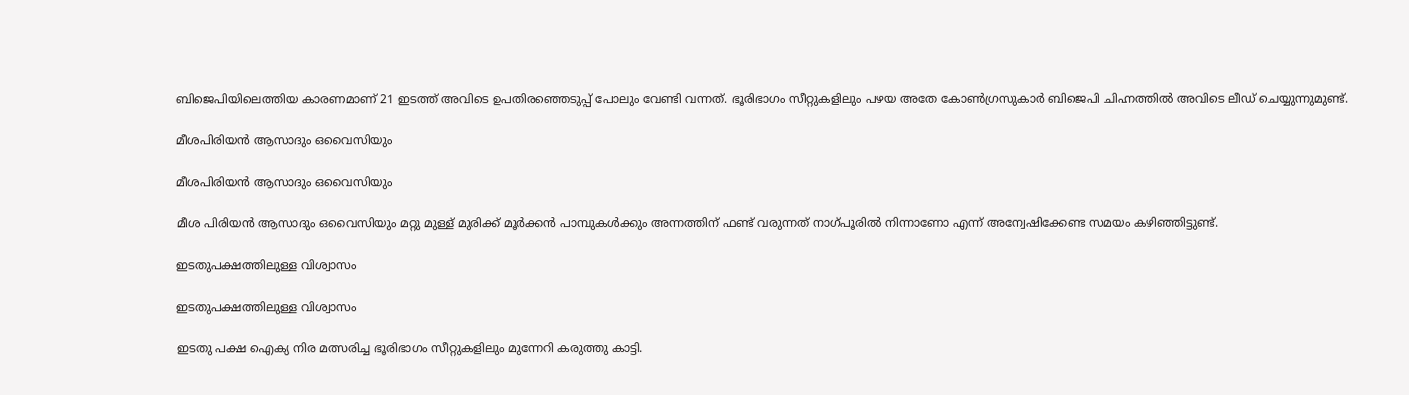ബിജെപിയിലെത്തിയ കാരണമാണ് 21 ഇടത്ത് അവിടെ ഉപതിരഞ്ഞെടുപ്പ് പോലും വേണ്ടി വന്നത്. ഭൂരിഭാഗം സീറ്റുകളിലും പഴയ അതേ കോൺഗ്രസുകാർ ബിജെപി ചിഹ്നത്തിൽ അവിടെ ലീഡ് ചെയ്യുന്നുമുണ്ട്.

മീശപിരിയൻ ആസാദും ഒവൈസിയും

മീശപിരിയൻ ആസാദും ഒവൈസിയും

മീശ പിരിയൻ ആസാദും ഒവൈസിയും മറ്റു മുള്ള് മുരിക്ക് മൂർക്കൻ പാമ്പുകൾക്കും അന്നത്തിന് ഫണ്ട് വരുന്നത് നാഗ്പൂരിൽ നിന്നാണോ എന്ന് അന്വേഷിക്കേണ്ട സമയം കഴിഞ്ഞിട്ടുണ്ട്.

ഇടതുപക്ഷത്തിലുള്ള വിശ്വാസം

ഇടതുപക്ഷത്തിലുള്ള വിശ്വാസം

ഇടതു പക്ഷ ഐക്യ നിര മത്സരിച്ച ഭൂരിഭാഗം സീറ്റുകളിലും മുന്നേറി കരുത്തു കാട്ടി.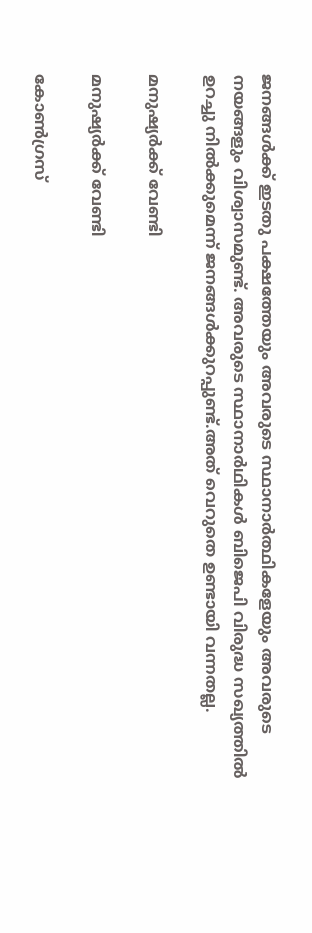ജനങ്ങൾക്ക് ഇടതു പക്ഷത്തേയും അവരുടെ സ്ഥാനാർത്ഥികളേയും അവരുടെ നയങ്ങളും വിശ്വാസമുണ്ട്. അവരുടെ സ്ഥാനാർഥികൾ ബിജെപി വിരുദ്ധ സഖ്യത്തിൽ ഉറച്ചു നിൽക്കുമെന്ന് ജനങ്ങൾക്കുറപ്പുണ്ട്.അത് വെറുതെ ഉണ്ടായി വന്നതല്ല.

മനുഷ്യർക്ക് വേണ്ടി

മനുഷ്യർക്ക് വേണ്ടി

കോൺഗ്രസ്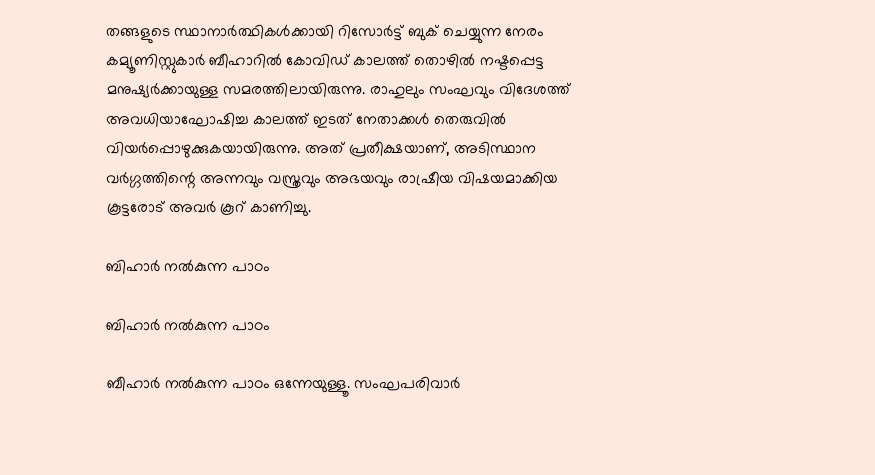തങ്ങളുടെ സ്ഥാനാർത്ഥികൾക്കായി റിസോർട്ട് ബുക് ചെയ്യുന്ന നേരം കമ്യൂണിസ്റ്റുകാർ ബീഹാറിൽ കോവിഡ് കാലത്ത് തൊഴിൽ നഷ്ടപ്പെട്ട മനുഷ്യർക്കായുള്ള സമരത്തിലായിരുന്നു. രാഹുലും സംഘവും വിദേശത്ത് അവധിയാഘോഷിച്ച കാലത്ത് ഇടത് നേതാക്കൾ തെരുവിൽ വിയർപ്പൊഴുക്കുകയായിരുന്നു. അത് പ്രതീക്ഷയാണ്, അടിസ്ഥാന വർഗ്ഗത്തിന്റെ അന്നവും വസ്ത്രവും അഭയവും രാഷ്രീയ വിഷയമാക്കിയ കൂട്ടരോട് അവർ കൂറ് കാണിച്ചു.

ബിഹാർ നൽകുന്ന പാഠം

ബിഹാർ നൽകുന്ന പാഠം

ബീഹാർ നൽകുന്ന പാഠം ഒന്നേയുള്ളൂ. സംഘപരിവാർ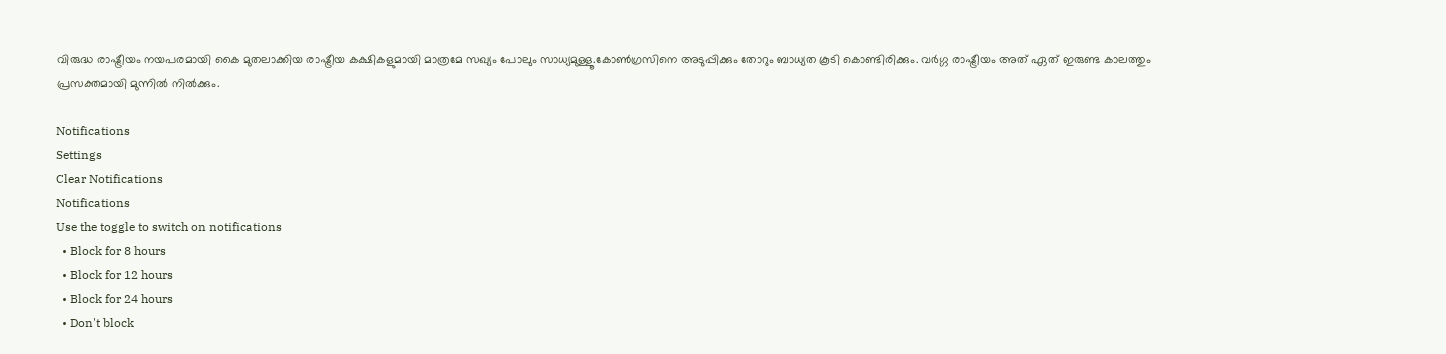വിരുദ്ധ രാഷ്ട്രീയം നയപരമായി കൈ മുതലാക്കിയ രാഷ്ട്രീയ കക്ഷികളുമായി മാത്രമേ സഖ്യം പോലും സാധ്യമുള്ളൂ.കോൺഗ്രസിനെ അടുപ്പിക്കും തോറും ബാധ്യത കൂടി കൊണ്ടിരിക്കും. വർഗ്ഗ രാഷ്ട്രീയം അത് ഏത് ഇരുണ്ട കാലത്തും പ്രസക്തമായി മുന്നിൽ നിൽക്കും.

Notifications
Settings
Clear Notifications
Notifications
Use the toggle to switch on notifications
  • Block for 8 hours
  • Block for 12 hours
  • Block for 24 hours
  • Don't block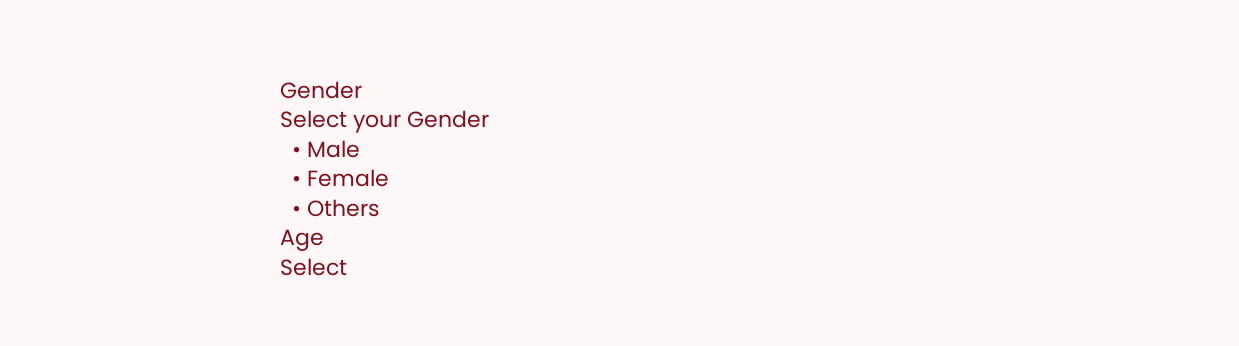Gender
Select your Gender
  • Male
  • Female
  • Others
Age
Select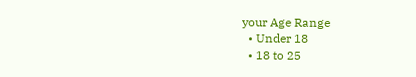your Age Range
  • Under 18
  • 18 to 25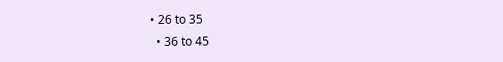• 26 to 35
  • 36 to 45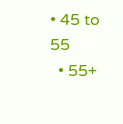• 45 to 55
  • 55+